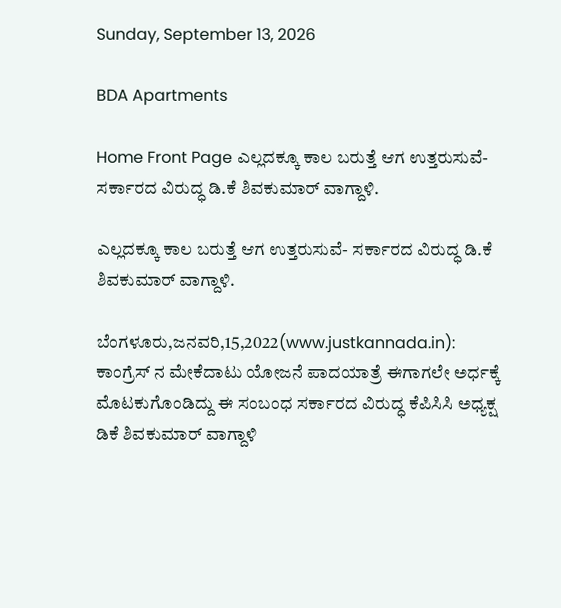Sunday, September 13, 2026

BDA Apartments

Home Front Page ಎಲ್ಲದಕ್ಕೂ ಕಾಲ ಬರುತ್ತೆ ಆಗ ಉತ್ತರುಸುವೆ- ಸರ್ಕಾರದ ವಿರುದ್ಧ ಡಿ.ಕೆ ಶಿವಕುಮಾರ್ ವಾಗ್ದಾಳಿ.

ಎಲ್ಲದಕ್ಕೂ ಕಾಲ ಬರುತ್ತೆ ಆಗ ಉತ್ತರುಸುವೆ- ಸರ್ಕಾರದ ವಿರುದ್ಧ ಡಿ.ಕೆ ಶಿವಕುಮಾರ್ ವಾಗ್ದಾಳಿ.

ಬೆಂಗಳೂರು,ಜನವರಿ,15,2022(www.justkannada.in):  ಕಾಂಗ್ರೆಸ್ ನ ಮೇಕೆದಾಟು ಯೋಜನೆ ಪಾದಯಾತ್ರೆ ಈಗಾಗಲೇ ಅರ್ಧಕ್ಕೆ ಮೊಟಕುಗೊಂಡಿದ್ದು ಈ ಸಂಬಂಧ ಸರ್ಕಾರದ ವಿರುದ್ಧ ಕೆಪಿಸಿಸಿ ಅಧ್ಯಕ್ಷ ಡಿಕೆ ಶಿವಕುಮಾರ್ ವಾಗ್ದಾಳಿ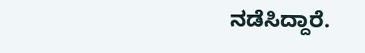ನಡೆಸಿದ್ದಾರೆ.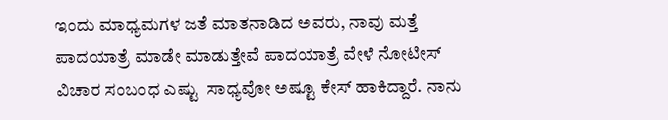ಇಂದು ಮಾಧ್ಯಮಗಳ ಜತೆ ಮಾತನಾಡಿದ ಅವರು, ನಾವು ಮತ್ತೆ ಪಾದಯಾತ್ರೆ ಮಾಡೇ ಮಾಡುತ್ತೇವೆ ಪಾದಯಾತ್ರೆ ವೇಳೆ ನೋಟೀಸ್ ವಿಚಾರ ಸಂಬಂಧ ಎಷ್ಟು  ಸಾಧ್ಯವೋ ಅಷ್ಟೂ ಕೇಸ್ ಹಾಕಿದ್ದಾರೆ. ನಾನು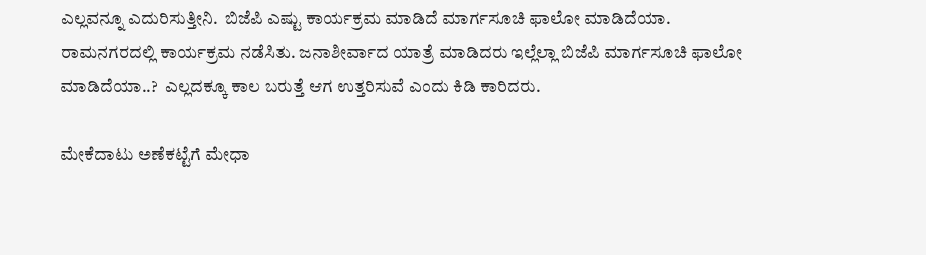ಎಲ್ಲವನ್ನೂ ಎದುರಿಸುತ್ತೀನಿ.  ಬಿಜೆಪಿ ಎಷ್ಟು ಕಾರ್ಯಕ್ರಮ ಮಾಡಿದೆ ಮಾರ್ಗಸೂಚಿ ಫಾಲೋ ಮಾಡಿದೆಯಾ.  ರಾಮನಗರದಲ್ಲಿ ಕಾರ್ಯಕ್ರಮ ನಡೆಸಿತು. ಜನಾಶೀರ್ವಾದ ಯಾತ್ರೆ ಮಾಡಿದರು ಇಲ್ಲೆಲ್ಲಾ ಬಿಜೆಪಿ ಮಾರ್ಗಸೂಚಿ ಫಾಲೋ ಮಾಡಿದೆಯಾ..?  ಎಲ್ಲದಕ್ಕೂ ಕಾಲ ಬರುತ್ತೆ ಆಗ ಉತ್ತರಿಸುವೆ ಎಂದು ಕಿಡಿ ಕಾರಿದರು.

ಮೇಕೆದಾಟು ಅಣೆಕಟ್ಟೆಗೆ ಮೇಧಾ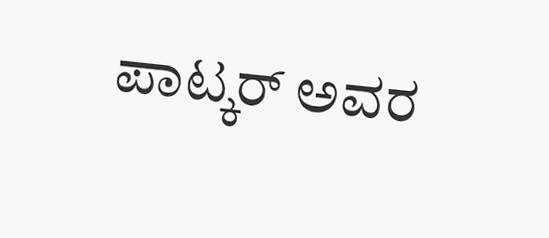ಪಾಟ್ಕರ್ ಅವರ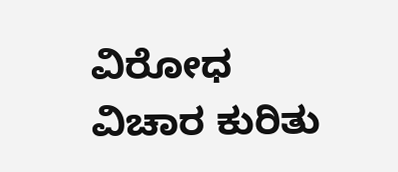ವಿರೋಧ ವಿಚಾರ ಕುರಿತು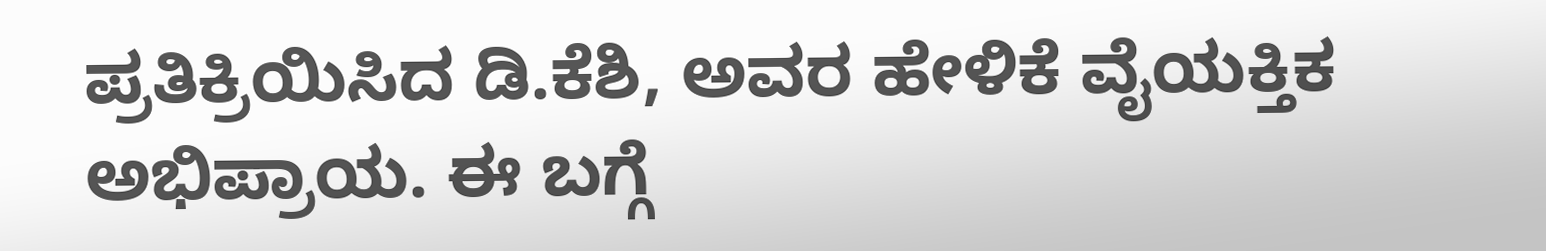ಪ್ರತಿಕ್ರಿಯಿಸಿದ ಡಿ.ಕೆಶಿ, ಅವರ ಹೇಳಿಕೆ ವೈಯಕ್ತಿಕ ಅಭಿಪ್ರಾಯ. ಈ ಬಗ್ಗೆ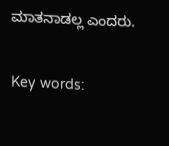ಮಾತನಾಡಲ್ಲ ಎಂದರು.

Key words: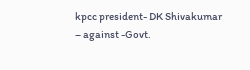kpcc president- DK Shivakumar – against -Govt.